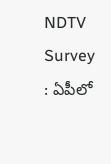NDTV Survey : ఏపీలో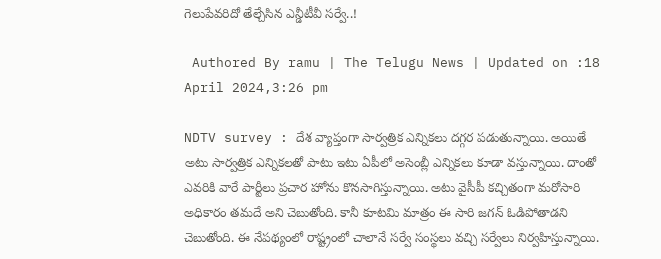గెలుపేవ‌రిదో తేల్చేసిన ఎన్డీటీవీ సర్వే..!

 Authored By ramu | The Telugu News | Updated on :18 April 2024,3:26 pm

NDTV survey : దేశ వ్యాప్తంగా సార్వత్రిక ఎన్నికలు దగ్గర పడుతున్నాయి. అయితే అటు సార్వత్రిక ఎన్నికలతో పాటు ఇటు ఏపీలో అసెంబ్లీ ఎన్నికలు కూడా వస్తున్నాయి. దాంతో ఎవరికి వారే పార్టీలు ప్రచార హోను కొనసాగిస్తున్నాయి. అటు వైసీపీ కచ్చితంగా మరోసారి అధికారం తమదే అని చెబుతోంది. కానీ కూటమి మాత్రం ఈ సారి జగన్ ఓడిపోతాడని చెబుతోంది. ఈ నేపథ్యంలో రాష్ట్రంలో చాలానే సర్వే సంస్థలు వచ్చి సర్వేలు నిర్వహిస్తున్నాయి.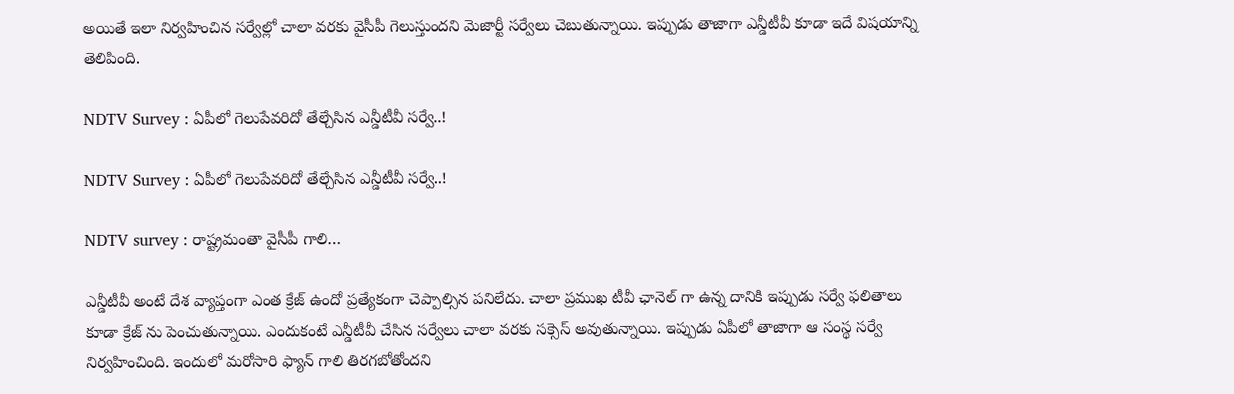అయితే ఇలా నిర్వహించిన సర్వేల్లో చాలా వరకు వైసీపీ గెలుస్తుందని మెజార్టీ సర్వేలు చెబుతున్నాయి. ఇప్పుడు తాజాగా ఎన్డీటీవీ కూడా ఇదే విషయాన్ని తెలిపింది.

NDTV Survey : ఏపీలో గెలుపేవ‌రిదో తేల్చేసిన ఎన్డీటీవీ సర్వే..!

NDTV Survey : ఏపీలో గెలుపేవ‌రిదో తేల్చేసిన ఎన్డీటీవీ సర్వే..!

NDTV survey : రాష్ట్రమంతా వైసీపీ గాలి…

ఎన్డీటీవీ అంటే దేశ వ్యాప్తంగా ఎంత క్రేజ్ ఉందో ప్రత్యేకంగా చెప్పాల్సిన పనిలేదు. చాలా ప్రముఖ టీవీ ఛానెల్ గా ఉన్న దానికి ఇప్పుడు సర్వే ఫలితాలు కూడా క్రేజ్ ను పెంచుతున్నాయి. ఎందుకంటే ఎన్డీటీవీ చేసిన సర్వేలు చాలా వరకు సక్సెస్ అవుతున్నాయి. ఇప్పుడు ఏపీలో తాజాగా ఆ సంస్థ సర్వే నిర్వహించింది. ఇందులో మరోసారి ఫ్యాన్ గాలి తిరగబోతోందని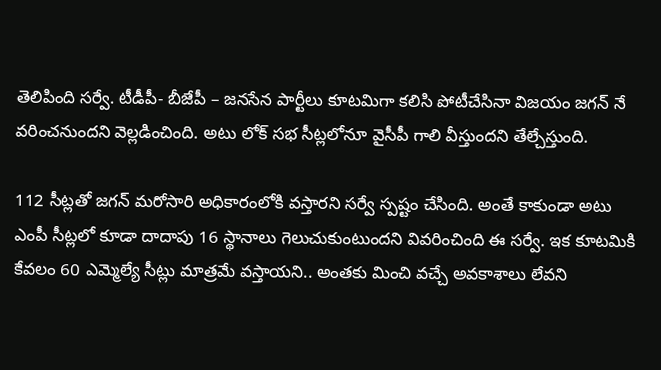తెలిపింది సర్వే. టీడీపీ- బీజేపీ – జనసేన పార్టీలు కూటమిగా కలిసి పోటీచేసినా విజయం జగన్ నే వరించనుందని వెల్లడించింది. అటు లోక్ సభ సీట్లలోనూ వైసీపీ గాలి వీస్తుందని తేల్చేస్తుంది.

112 సీట్లతో జగన్ మరోసారి అధికారంలోకి వస్తారని సర్వే స్పష్టం చేసింది. అంతే కాకుండా అటు ఎంపీ సీట్లలో కూడా దాదాపు 16 స్థానాలు గెలుచుకుంటుందని వివరించింది ఈ సర్వే. ఇక కూటమికి కేవలం 60 ఎమ్మెల్యే సీట్లు మాత్రమే వస్తాయని.. అంతకు మించి వచ్చే అవకాశాలు లేవని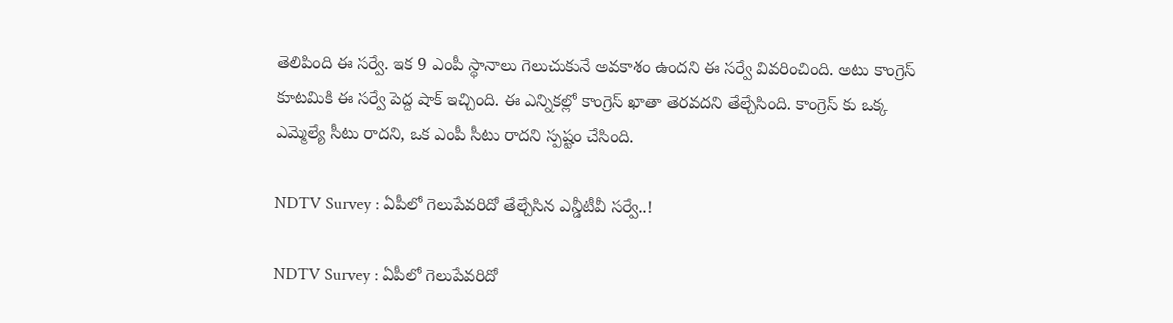తెలిపింది ఈ సర్వే. ఇక 9 ఎంపీ స్థానాలు గెలుచుకునే అవకాశం ఉందని ఈ సర్వే వివరించింది. అటు కాంగ్రెస్ కూటమికి ఈ సర్వే పెద్ద షాక్ ఇచ్చింది. ఈ ఎన్నికల్లో కాంగ్రెస్ ఖాతా తెరవదని తేల్చేసింది. కాంగ్రెస్ కు ఒక్క ఎమ్మెల్యే సీటు రాదని, ఒక ఎంపీ సీటు రాదని స్పష్టం చేసింది.

NDTV Survey : ఏపీలో గెలుపేవ‌రిదో తేల్చేసిన ఎన్డీటీవీ సర్వే..!

NDTV Survey : ఏపీలో గెలుపేవ‌రిదో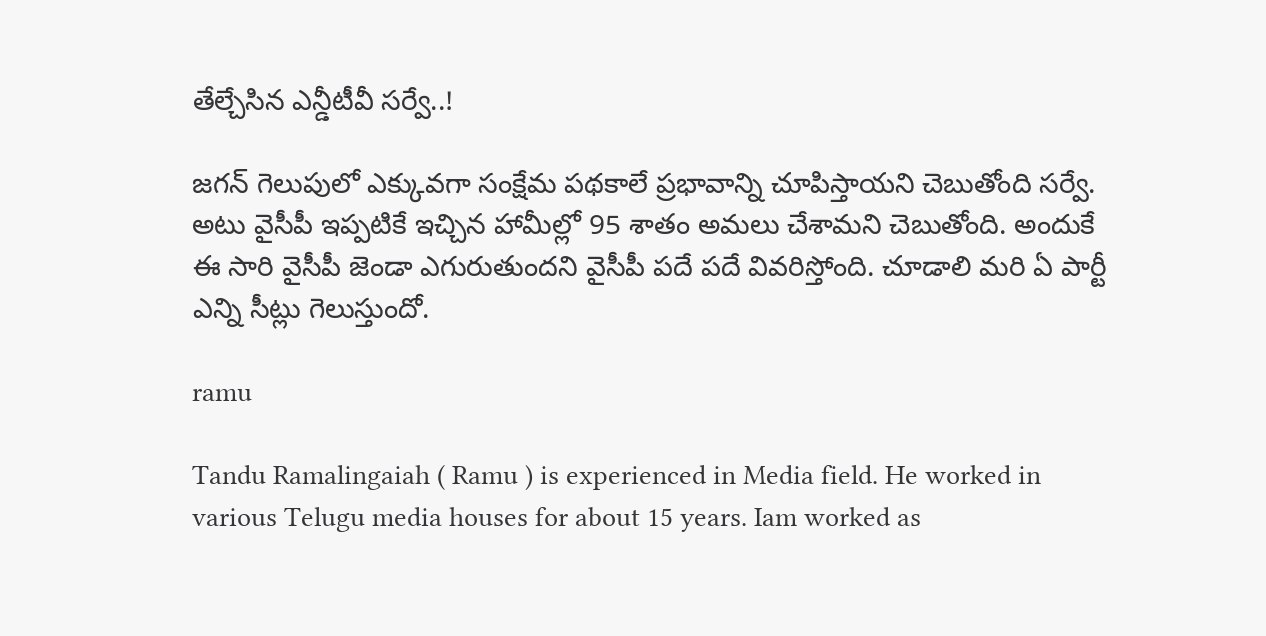తేల్చేసిన ఎన్డీటీవీ సర్వే..!

జగన్ గెలుపులో ఎక్కువగా సంక్షేమ పథకాలే ప్రభావాన్ని చూపిస్తాయని చెబుతోంది సర్వే. అటు వైసీపీ ఇప్పటికే ఇచ్చిన హామీల్లో 95 శాతం అమలు చేశామని చెబుతోంది. అందుకే ఈ సారి వైసీపీ జెండా ఎగురుతుందని వైసీపీ పదే పదే వివరిస్తోంది. చూడాలి మరి ఏ పార్టీ ఎన్ని సీట్లు గెలుస్తుందో.

ramu

Tandu Ramalingaiah ( Ramu ) is experienced in Media field. He worked in various Telugu media houses for about 15 years. Iam worked as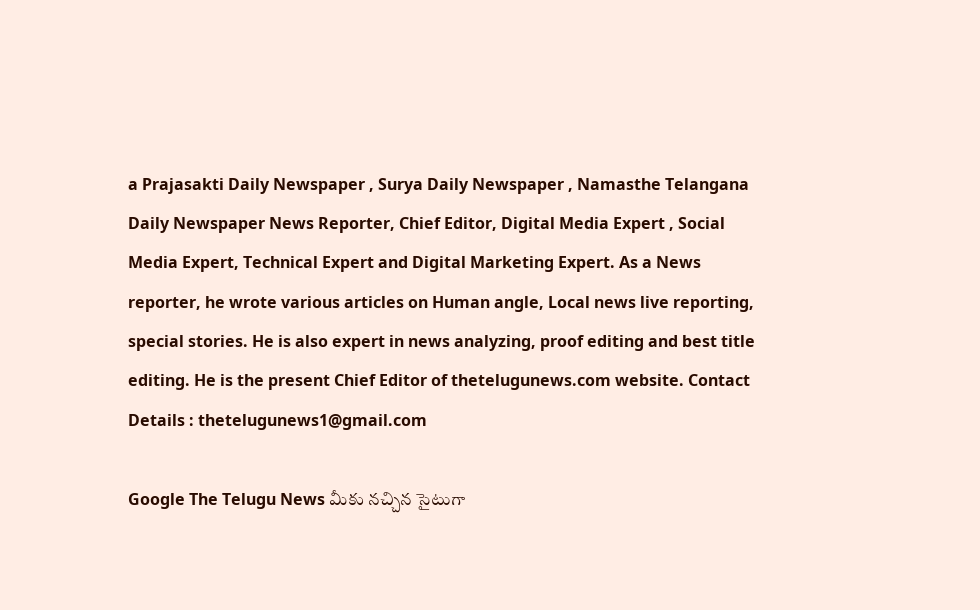a Prajasakti Daily Newspaper , Surya Daily Newspaper , Namasthe Telangana Daily Newspaper News Reporter, Chief Editor, Digital Media Expert , Social Media Expert, Technical Expert and Digital Marketing Expert. As a News reporter, he wrote various articles on Human angle, Local news live reporting, special stories. He is also expert in news analyzing, proof editing and best title editing. He is the present Chief Editor of thetelugunews.com website. Contact Details : thetelugunews1@gmail.com

Google The Telugu News మీకు నచ్చిన సైటుగా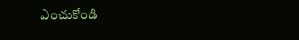ఎంచుకోండి